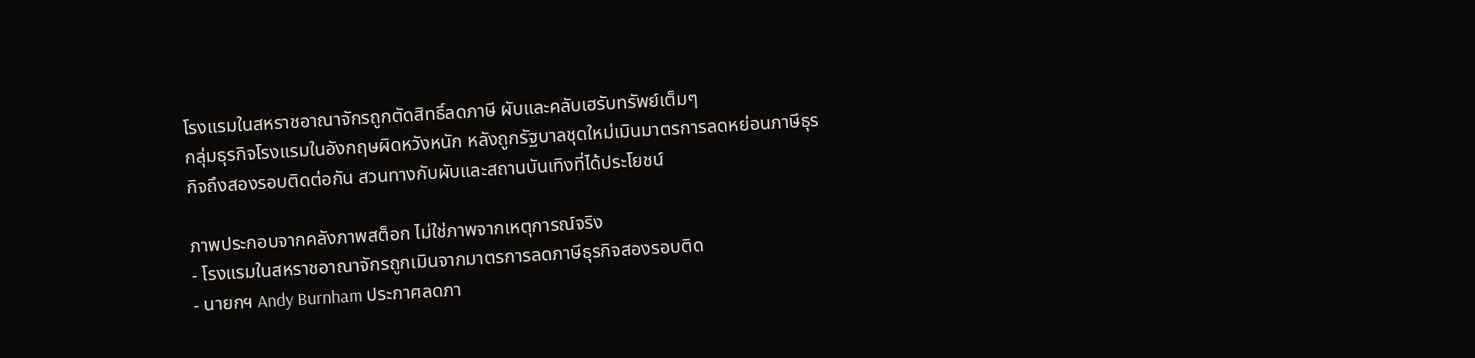โรงแรมในสหราชอาณาจักรถูกตัดสิทธิ์ลดภาษี ผับและคลับเฮรับทรัพย์เต็มๆ
กลุ่มธุรกิจโรงแรมในอังกฤษผิดหวังหนัก หลังถูกรัฐบาลชุดใหม่เมินมาตรการลดหย่อนภาษีธุรกิจถึงสองรอบติดต่อกัน สวนทางกับผับและสถานบันเทิงที่ได้ประโยชน์

ภาพประกอบจากคลังภาพสต็อก ไม่ใช่ภาพจากเหตุการณ์จริง
- โรงแรมในสหราชอาณาจักรถูกเมินจากมาตรการลดภาษีธุรกิจสองรอบติด
- นายกฯ Andy Burnham ประกาศลดภา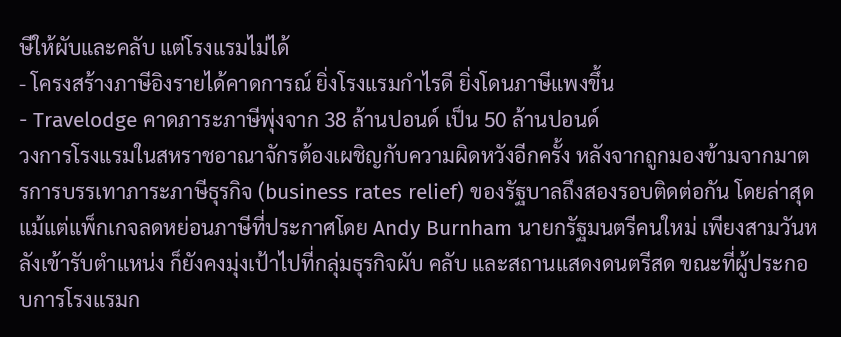ษีให้ผับและคลับ แต่โรงแรมไม่ได้
- โครงสร้างภาษีอิงรายได้คาดการณ์ ยิ่งโรงแรมกำไรดี ยิ่งโดนภาษีแพงขึ้น
- Travelodge คาดภาระภาษีพุ่งจาก 38 ล้านปอนด์ เป็น 50 ล้านปอนด์
วงการโรงแรมในสหราชอาณาจักรต้องเผชิญกับความผิดหวังอีกครั้ง หลังจากถูกมองข้ามจากมาตรการบรรเทาภาระภาษีธุรกิจ (business rates relief) ของรัฐบาลถึงสองรอบติดต่อกัน โดยล่าสุดแม้แต่แพ็กเกจลดหย่อนภาษีที่ประกาศโดย Andy Burnham นายกรัฐมนตรีคนใหม่ เพียงสามวันหลังเข้ารับตำแหน่ง ก็ยังคงมุ่งเป้าไปที่กลุ่มธุรกิจผับ คลับ และสถานแสดงดนตรีสด ขณะที่ผู้ประกอบการโรงแรมก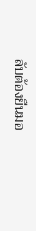ลับต้องยืนมอ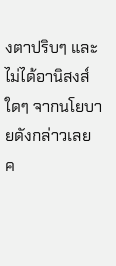งตาปริบๆ และไม่ได้อานิสงส์ใดๆ จากนโยบายดังกล่าวเลย
ค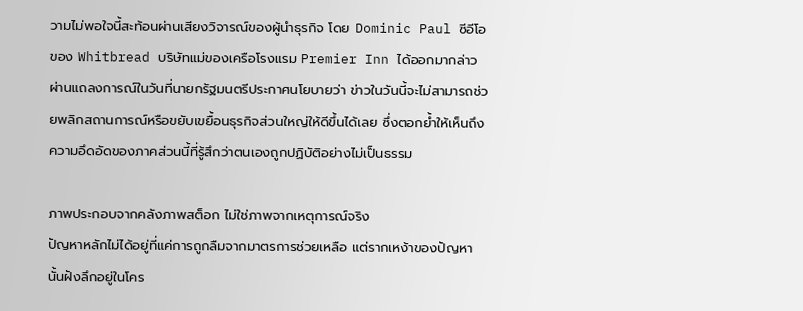วามไม่พอใจนี้สะท้อนผ่านเสียงวิจารณ์ของผู้นำธุรกิจ โดย Dominic Paul ซีอีโอของ Whitbread บริษัทแม่ของเครือโรงแรม Premier Inn ได้ออกมากล่าวผ่านแถลงการณ์ในวันที่นายกรัฐมนตรีประกาศนโยบายว่า ข่าวในวันนี้จะไม่สามารถช่วยพลิกสถานการณ์หรือขยับเขยื้อนธุรกิจส่วนใหญ่ให้ดีขึ้นได้เลย ซึ่งตอกย้ำให้เห็นถึงความอึดอัดของภาคส่วนนี้ที่รู้สึกว่าตนเองถูกปฏิบัติอย่างไม่เป็นธรรม

ภาพประกอบจากคลังภาพสต็อก ไม่ใช่ภาพจากเหตุการณ์จริง
ปัญหาหลักไม่ได้อยู่ที่แค่การถูกลืมจากมาตรการช่วยเหลือ แต่รากเหง้าของปัญหานั้นฝังลึกอยู่ในโคร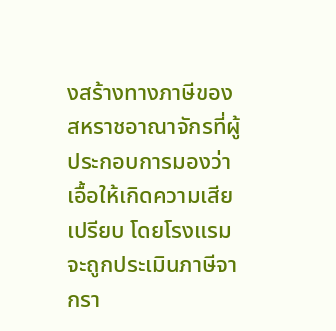งสร้างทางภาษีของสหราชอาณาจักรที่ผู้ประกอบการมองว่าเอื้อให้เกิดความเสียเปรียบ โดยโรงแรมจะถูกประเมินภาษีจากรา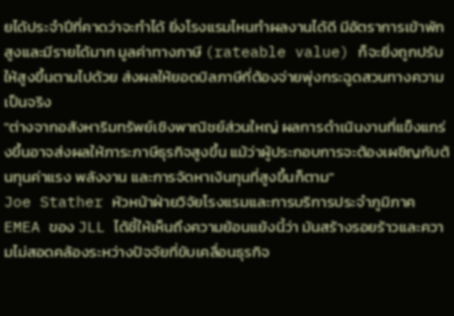ยได้ประจำปีที่คาดว่าจะทำได้ ยิ่งโรงแรมไหนทำผลงานได้ดี มีอัตราการเข้าพักสูงและมีรายได้มาก มูลค่าทางภาษี (rateable value) ก็จะยิ่งถูกปรับให้สูงขึ้นตามไปด้วย ส่งผลให้ยอดบิลภาษีที่ต้องจ่ายพุ่งกระฉูดสวนทางความเป็นจริง
"ต่างจากอสังหาริมทรัพย์เชิงพาณิชย์ส่วนใหญ่ ผลการดำเนินงานที่แข็งแกร่งขึ้นอาจส่งผลให้ภาระภาษีธุรกิจสูงขึ้น แม้ว่าผู้ประกอบการจะต้องเผชิญกับต้นทุนค่าแรง พลังงาน และการจัดหาเงินทุนที่สูงขึ้นก็ตาม"
Joe Stather หัวหน้าฝ่ายวิจัยโรงแรมและการบริการประจำภูมิภาค EMEA ของ JLL ได้ชี้ให้เห็นถึงความย้อนแย้งนี้ว่า มันสร้างรอยร้าวและความไม่สอดคล้องระหว่างปัจจัยที่ขับเคลื่อนธุรกิจ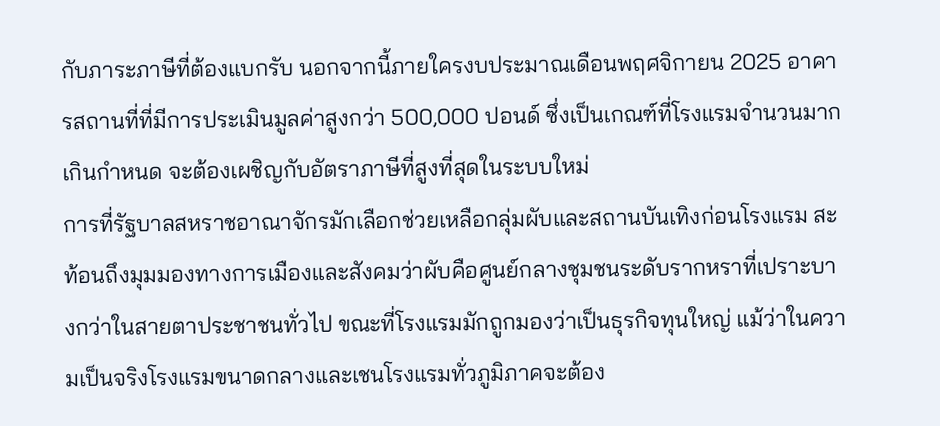กับภาระภาษีที่ต้องแบกรับ นอกจากนี้ภายใครงบประมาณเดือนพฤศจิกายน 2025 อาคารสถานที่ที่มีการประเมินมูลค่าสูงกว่า 500,000 ปอนด์ ซึ่งเป็นเกณฑ์ที่โรงแรมจำนวนมากเกินกำหนด จะต้องเผชิญกับอัตราภาษีที่สูงที่สุดในระบบใหม่
การที่รัฐบาลสหราชอาณาจักรมักเลือกช่วยเหลือกลุ่มผับและสถานบันเทิงก่อนโรงแรม สะท้อนถึงมุมมองทางการเมืองและสังคมว่าผับคือศูนย์กลางชุมชนระดับรากหราที่เปราะบางกว่าในสายตาประชาชนทั่วไป ขณะที่โรงแรมมักถูกมองว่าเป็นธุรกิจทุนใหญ่ แม้ว่าในความเป็นจริงโรงแรมขนาดกลางและเชนโรงแรมทั่วภูมิภาคจะต้อง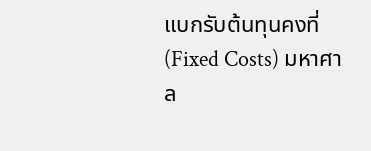แบกรับต้นทุนคงที่ (Fixed Costs) มหาศาล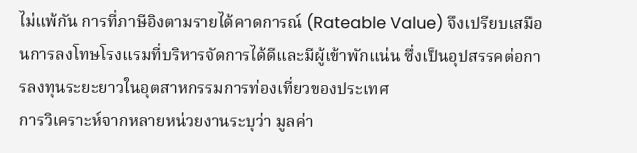ไม่แพ้กัน การที่ภาษีอิงตามรายได้คาดการณ์ (Rateable Value) จึงเปรียบเสมือนการลงโทษโรงแรมที่บริหารจัดการได้ดีและมีผู้เข้าพักแน่น ซึ่งเป็นอุปสรรคต่อการลงทุนระยะยาวในอุตสาหกรรมการท่องเที่ยวของประเทศ
การวิเคราะห์จากหลายหน่วยงานระบุว่า มูลค่า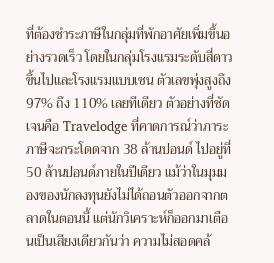ที่ต้องชำระภาษีในกลุ่มที่พักอาศัยเพิ่มขึ้นอย่างรวดเร็ว โดยในกลุ่มโรงแรมระดับสี่ดาวขึ้นไปและโรงแรมแบบเชน ตัวเลขพุ่งสูงถึง 97% ถึง 110% เลยทีเดียว ตัวอย่างที่ชัดเจนคือ Travelodge ที่คาดการณ์ว่าภาระภาษีจะกระโดดจาก 38 ล้านปอนด์ ไปอยู่ที่ 50 ล้านปอนด์ภายในปีเดียว แม้ว่าในมุมมองของนักลงทุนยังไม่ได้ถอนตัวออกจากตลาดในตอนนี้ แต่นักวิเคราะห์ก็ออกมาเตือนเป็นเสียงเดียวกันว่า ความไม่สอดคล้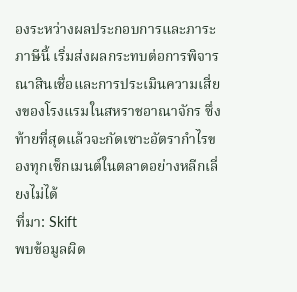องระหว่างผลประกอบการและภาระภาษีนี้ เริ่มส่งผลกระทบต่อการพิจารณาสินเชื่อและการประเมินความเสี่ยงของโรงแรมในสหราชอาณาจักร ซึ่งท้ายที่สุดแล้วจะกัดเซาะอัตรากำไรของทุกเซ็กเมนต์ในตลาดอย่างหลีกเลี่ยงไม่ได้
ที่มา: Skift
พบข้อมูลผิด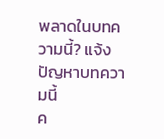พลาดในบทความนี้? แจ้งปัญหาบทความนี้
ค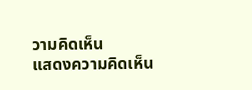วามคิดเห็น
แสดงความคิดเห็น